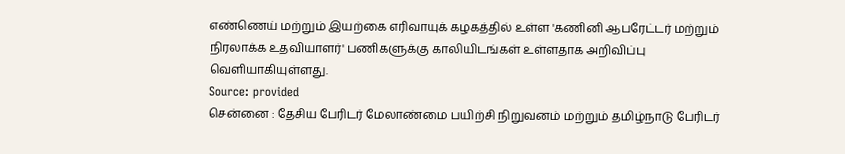எண்ணெய் மற்றும் இயற்கை எரிவாயுக் கழகத்தில் உள்ள 'கணினி ஆபரேட்டர் மற்றும் நிரலாக்க உதவியாளர்' பணிகளுக்கு காலியிடங்கள் உள்ளதாக அறிவிப்பு வெளியாகியுள்ளது.
Source: provided
சென்னை : தேசிய பேரிடர் மேலாண்மை பயிற்சி நிறுவனம் மற்றும் தமிழ்நாடு பேரிடர்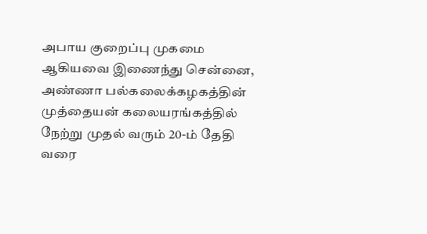அபாய குறைப்பு முகமை ஆகியவை இணைந்து சென்னை, அண்ணா பல்கலைக்கழகத்தின் முத்தையன் கலையரங்கத்தில் நேற்று முதல் வரும் 20-ம் தேதி வரை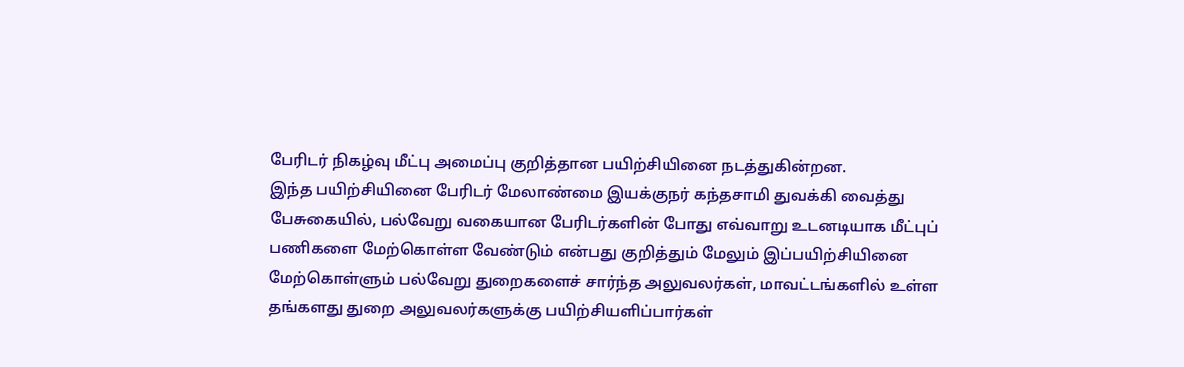பேரிடர் நிகழ்வு மீட்பு அமைப்பு குறித்தான பயிற்சியினை நடத்துகின்றன.
இந்த பயிற்சியினை பேரிடர் மேலாண்மை இயக்குநர் கந்தசாமி துவக்கி வைத்து பேசுகையில், பல்வேறு வகையான பேரிடர்களின் போது எவ்வாறு உடனடியாக மீட்புப் பணிகளை மேற்கொள்ள வேண்டும் என்பது குறித்தும் மேலும் இப்பயிற்சியினை மேற்கொள்ளும் பல்வேறு துறைகளைச் சார்ந்த அலுவலர்கள், மாவட்டங்களில் உள்ள தங்களது துறை அலுவலர்களுக்கு பயிற்சியளிப்பார்கள்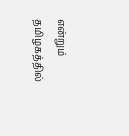என்றும் தமிழகத்தில்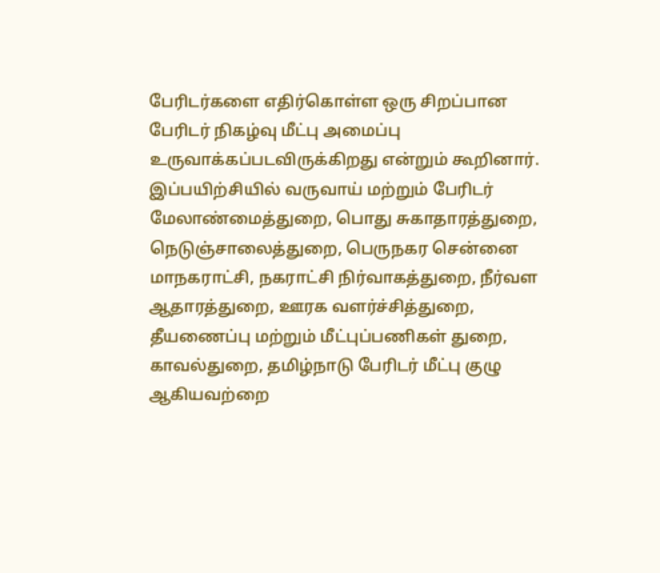பேரிடர்களை எதிர்கொள்ள ஒரு சிறப்பான பேரிடர் நிகழ்வு மீட்பு அமைப்பு உருவாக்கப்படவிருக்கிறது என்றும் கூறினார்.
இப்பயிற்சியில் வருவாய் மற்றும் பேரிடர் மேலாண்மைத்துறை, பொது சுகாதாரத்துறை, நெடுஞ்சாலைத்துறை, பெருநகர சென்னை மாநகராட்சி, நகராட்சி நிர்வாகத்துறை, நீர்வள ஆதாரத்துறை, ஊரக வளர்ச்சித்துறை, தீயணைப்பு மற்றும் மீட்புப்பணிகள் துறை, காவல்துறை, தமிழ்நாடு பேரிடர் மீட்பு குழு ஆகியவற்றை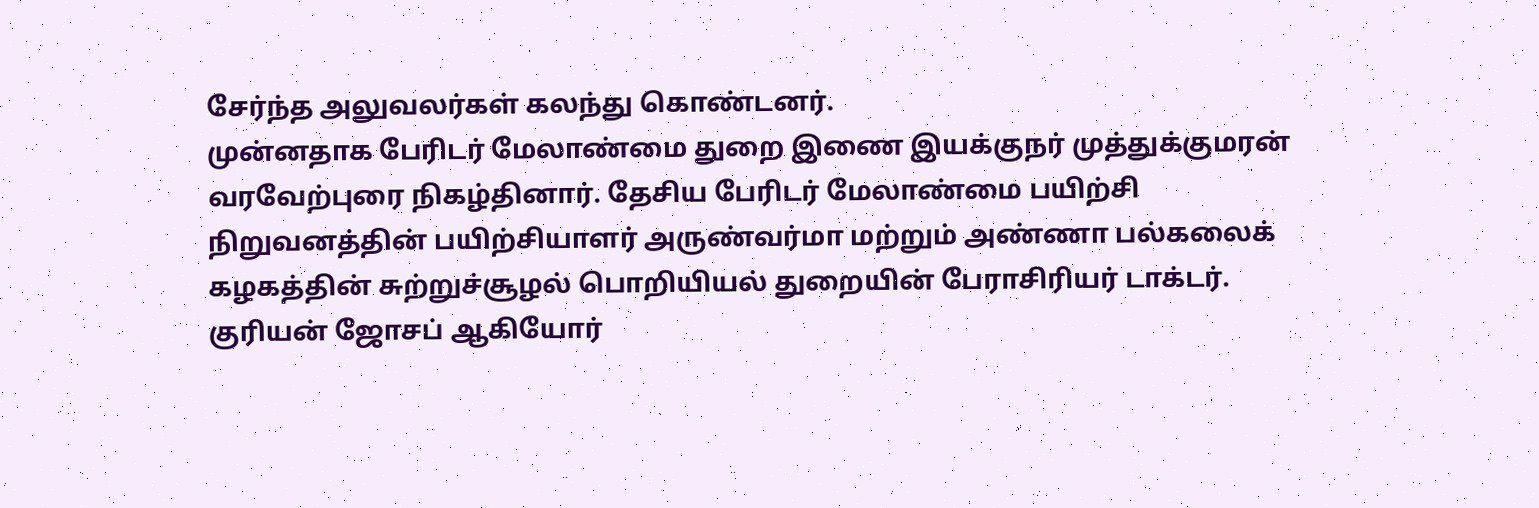சேர்ந்த அலுவலர்கள் கலந்து கொண்டனர்.
முன்னதாக பேரிடர் மேலாண்மை துறை இணை இயக்குநர் முத்துக்குமரன் வரவேற்புரை நிகழ்தினார். தேசிய பேரிடர் மேலாண்மை பயிற்சி நிறுவனத்தின் பயிற்சியாளர் அருண்வர்மா மற்றும் அண்ணா பல்கலைக் கழகத்தின் சுற்றுச்சூழல் பொறியியல் துறையின் பேராசிரியர் டாக்டர். குரியன் ஜோசப் ஆகியோர்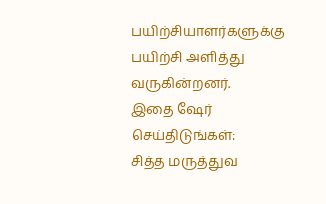பயிற்சியாளர்களுக்கு பயிற்சி அளித்து வருகின்றனர்.
இதை ஷேர் செய்திடுங்கள்:
சித்த மருத்துவ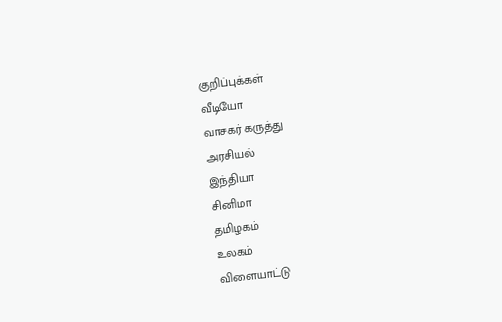குறிப்புக்கள்
வீடியோ
வாசகர் கருத்து
அரசியல்
இந்தியா
சினிமா
தமிழகம்
உலகம்
விளையாட்டு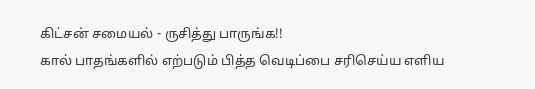கிட்சன் சமையல் - ருசித்து பாருங்க!!
கால் பாதங்களில் எற்படும் பித்த வெடிப்பை சரிசெய்ய எளிய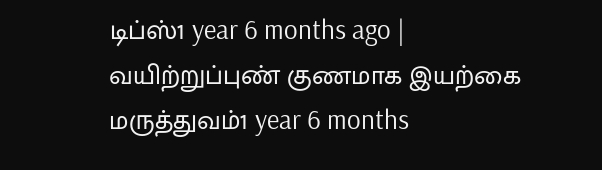டிப்ஸ்1 year 6 months ago |
வயிற்றுப்புண் குணமாக இயற்கை மருத்துவம்1 year 6 months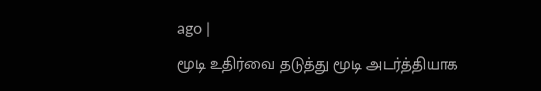ago |
மூடி உதிர்வை தடுத்து மூடி அடர்த்தியாக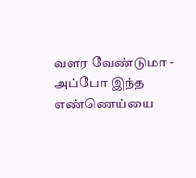வளர வேண்டுமா - அப்போ இந்த எண்ணெய்யை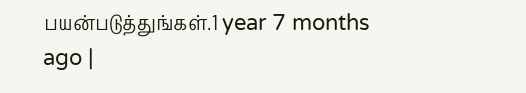பயன்படுத்துங்கள்.1 year 7 months ago |